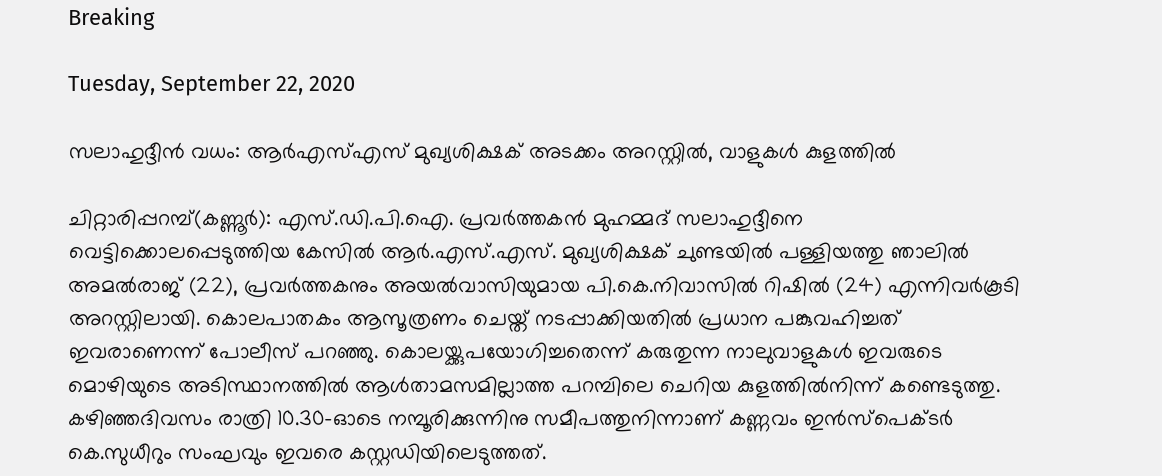Breaking

Tuesday, September 22, 2020

സലാഹുദ്ദീന്‍ വധം: ആര്‍എസ്എസ് മുഖ്യശിക്ഷക് അടക്കം അറസ്റ്റില്‍, വാളുകള്‍ കുളത്തില്‍

ചിറ്റാരിപ്പറമ്പ്(കണ്ണൂർ): എസ്.ഡി.പി.ഐ. പ്രവർത്തകൻ മുഹമ്മദ് സലാഹുദ്ദീനെ വെട്ടിക്കൊലപ്പെടുത്തിയ കേസിൽ ആർ.എസ്.എസ്. മുഖ്യശിക്ഷക് ചുണ്ടയിൽ പള്ളിയത്തു ഞാലിൽ അമൽരാജ് (22), പ്രവർത്തകനും അയൽവാസിയുമായ പി.കെ.നിവാസിൽ റിഷിൽ (24) എന്നിവർകൂടി അറസ്റ്റിലായി. കൊലപാതകം ആസൂത്രണം ചെയ്ത് നടപ്പാക്കിയതിൽ പ്രധാന പങ്കുവഹിച്ചത് ഇവരാണെന്ന് പോലീസ് പറഞ്ഞു. കൊലയ്ക്കുപയോഗിച്ചതെന്ന് കരുതുന്ന നാലുവാളുകൾ ഇവരുടെ മൊഴിയുടെ അടിസ്ഥാനത്തിൽ ആൾതാമസമില്ലാത്ത പറമ്പിലെ ചെറിയ കുളത്തിൽനിന്ന് കണ്ടെടുത്തു. കഴിഞ്ഞദിവസം രാത്രി 10.30-ഓടെ നമ്പൂരിക്കുന്നിനു സമീപത്തുനിന്നാണ് കണ്ണവം ഇൻസ്പെക്ടർ കെ.സുധീറും സംഘവും ഇവരെ കസ്റ്റഡിയിലെടുത്തത്.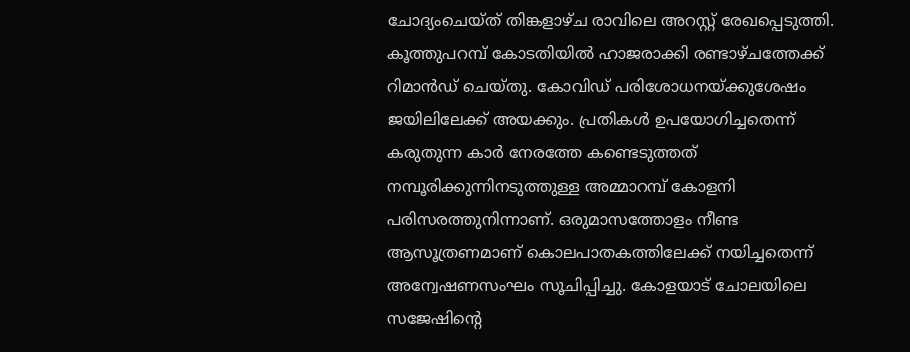ചോദ്യംചെയ്ത് തിങ്കളാഴ്ച രാവിലെ അറസ്റ്റ് രേഖപ്പെടുത്തി. കൂത്തുപറമ്പ് കോടതിയിൽ ഹാജരാക്കി രണ്ടാഴ്ചത്തേക്ക് റിമാൻഡ് ചെയ്തു. കോവിഡ് പരിശോധനയ്ക്കുശേഷം ജയിലിലേക്ക് അയക്കും. പ്രതികൾ ഉപയോഗിച്ചതെന്ന് കരുതുന്ന കാർ നേരത്തേ കണ്ടെടുത്തത് നമ്പൂരിക്കുന്നിനടുത്തുള്ള അമ്മാറമ്പ് കോളനി പരിസരത്തുനിന്നാണ്. ഒരുമാസത്തോളം നീണ്ട ആസൂത്രണമാണ് കൊലപാതകത്തിലേക്ക് നയിച്ചതെന്ന് അന്വേഷണസംഘം സൂചിപ്പിച്ചു. കോളയാട് ചോലയിലെ സജേഷിന്റെ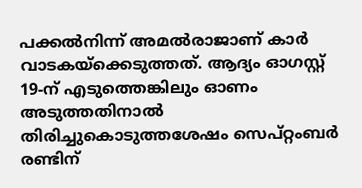പക്കൽനിന്ന് അമൽരാജാണ് കാർ വാടകയ്ക്കെടുത്തത്. ആദ്യം ഓഗസ്റ്റ് 19-ന് എടുത്തെങ്കിലും ഓണം അടുത്തതിനാൽ തിരിച്ചുകൊടുത്തശേഷം സെപ്റ്റംബർ രണ്ടിന്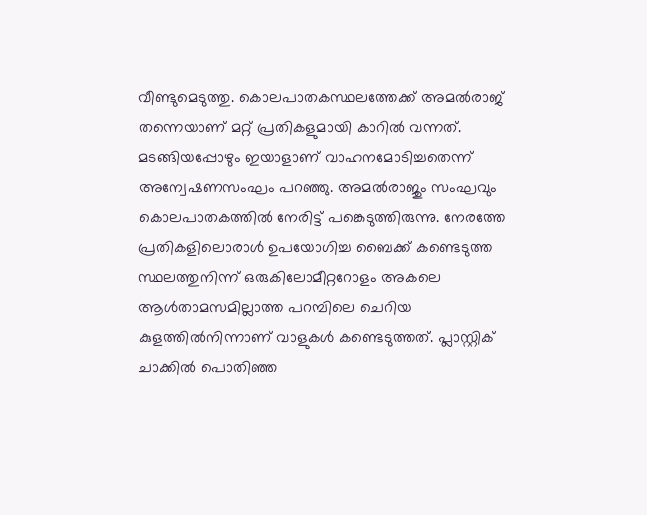വീണ്ടുമെടുത്തു. കൊലപാതകസ്ഥലത്തേക്ക് അമൽരാജ് തന്നെയാണ് മറ്റ് പ്രതികളുമായി കാറിൽ വന്നത്. മടങ്ങിയപ്പോഴും ഇയാളാണ് വാഹനമോടിച്ചതെന്ന് അന്വേഷണസംഘം പറഞ്ഞു. അമൽരാജും സംഘവും കൊലപാതകത്തിൽ നേരിട്ട് പങ്കെടുത്തിരുന്നു. നേരത്തേ പ്രതികളിലൊരാൾ ഉപയോഗിച്ച ബൈക്ക് കണ്ടെടുത്ത സ്ഥലത്തുനിന്ന് ഒരുകിലോമീറ്ററോളം അകലെ ആൾതാമസമില്ലാത്ത പറമ്പിലെ ചെറിയ കുളത്തിൽനിന്നാണ് വാളുകൾ കണ്ടെടുത്തത്. പ്ലാസ്റ്റിക് ചാക്കിൽ പൊതിഞ്ഞ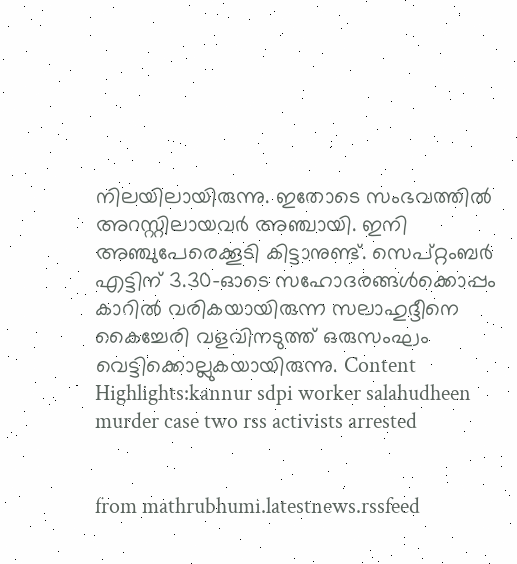നിലയിലായിരുന്നു. ഇതോടെ സംഭവത്തിൽ അറസ്റ്റിലായവർ അഞ്ചായി. ഇനി അഞ്ചുപേരെക്കൂടി കിട്ടാനുണ്ട്. സെപ്റ്റംബർ എട്ടിന് 3.30-ഓടെ സഹോദരങ്ങൾക്കൊപ്പം കാറിൽ വരികയായിരുന്ന സലാഹുദ്ദീനെ കൈച്ചേരി വളവിനടുത്ത് ഒരുസംഘം വെട്ടിക്കൊല്ലുകയായിരുന്നു. Content Highlights:kannur sdpi worker salahudheen murder case two rss activists arrested


from mathrubhumi.latestnews.rssfeed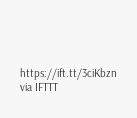https://ift.tt/3ciKbzn
via IFTTT